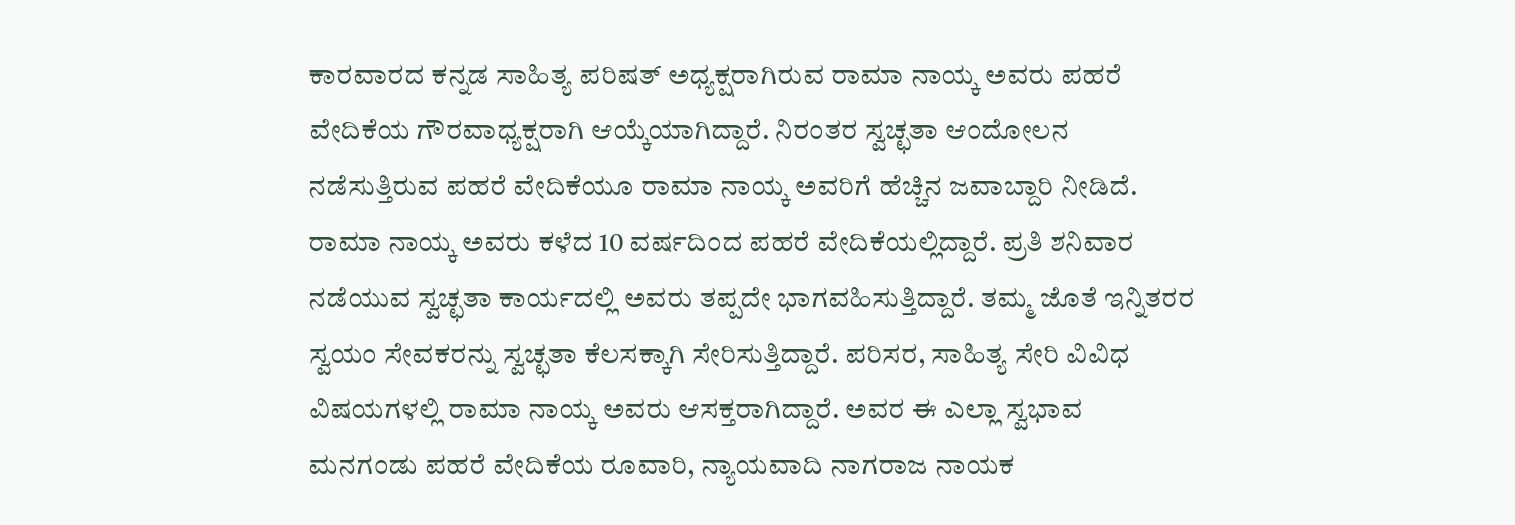ಕಾರವಾರದ ಕನ್ನಡ ಸಾಹಿತ್ಯ ಪರಿಷತ್ ಅಧ್ಯಕ್ಷರಾಗಿರುವ ರಾಮಾ ನಾಯ್ಕ ಅವರು ಪಹರೆ ವೇದಿಕೆಯ ಗೌರವಾಧ್ಯಕ್ಷರಾಗಿ ಆಯ್ಕೆಯಾಗಿದ್ದಾರೆ. ನಿರಂತರ ಸ್ವಚ್ಛತಾ ಆಂದೋಲನ ನಡೆಸುತ್ತಿರುವ ಪಹರೆ ವೇದಿಕೆಯೂ ರಾಮಾ ನಾಯ್ಕ ಅವರಿಗೆ ಹೆಚ್ಚಿನ ಜವಾಬ್ದಾರಿ ನೀಡಿದೆ.
ರಾಮಾ ನಾಯ್ಕ ಅವರು ಕಳೆದ 10 ವರ್ಷದಿಂದ ಪಹರೆ ವೇದಿಕೆಯಲ್ಲಿದ್ದಾರೆ. ಪ್ರತಿ ಶನಿವಾರ ನಡೆಯುವ ಸ್ವಚ್ಛತಾ ಕಾರ್ಯದಲ್ಲಿ ಅವರು ತಪ್ಪದೇ ಭಾಗವಹಿಸುತ್ತಿದ್ದಾರೆ. ತಮ್ಮ ಜೊತೆ ಇನ್ನಿತರರ ಸ್ವಯಂ ಸೇವಕರನ್ನು ಸ್ವಚ್ಛತಾ ಕೆಲಸಕ್ಕಾಗಿ ಸೇರಿಸುತ್ತಿದ್ದಾರೆ. ಪರಿಸರ, ಸಾಹಿತ್ಯ ಸೇರಿ ವಿವಿಧ ವಿಷಯಗಳಲ್ಲಿ ರಾಮಾ ನಾಯ್ಕ ಅವರು ಆಸಕ್ತರಾಗಿದ್ದಾರೆ. ಅವರ ಈ ಎಲ್ಲಾ ಸ್ವಭಾವ ಮನಗಂಡು ಪಹರೆ ವೇದಿಕೆಯ ರೂವಾರಿ, ನ್ಯಾಯವಾದಿ ನಾಗರಾಜ ನಾಯಕ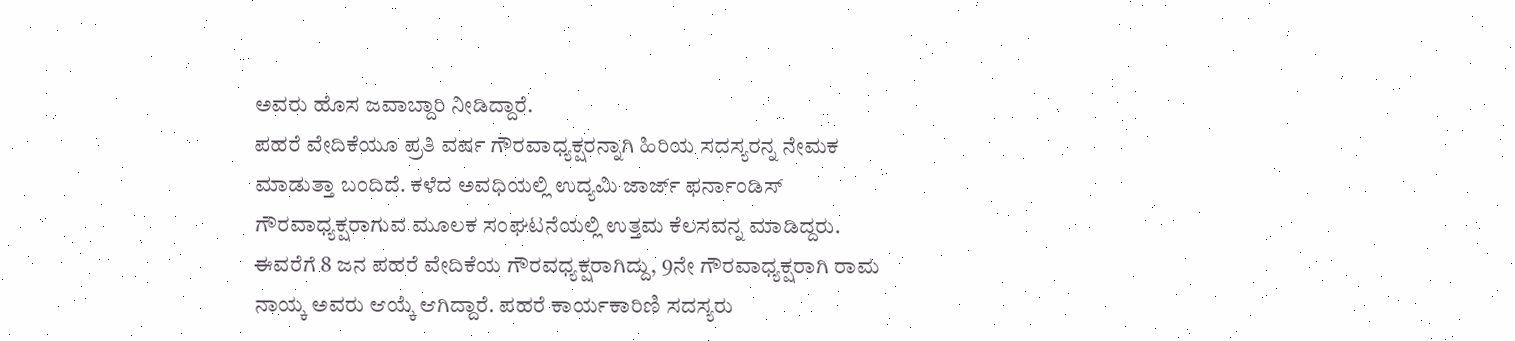ಅವರು ಹೊಸ ಜವಾಬ್ದಾರಿ ನೀಡಿದ್ದಾರೆ.
ಪಹರೆ ವೇದಿಕೆಯೂ ಪ್ರತಿ ವರ್ಷ ಗೌರವಾಧ್ಯಕ್ಷರನ್ನಾಗಿ ಹಿರಿಯ ಸದಸ್ಯರನ್ನ ನೇಮಕ ಮಾಡುತ್ತಾ ಬಂದಿದೆ. ಕಳೆದ ಅವಧಿಯಲ್ಲಿ ಉದ್ಯಮಿ ಜಾರ್ಜ್ ಫರ್ನಾಂಡಿಸ್ ಗೌರವಾಧ್ಯಕ್ಷರಾಗುವ ಮೂಲಕ ಸಂಘಟನೆಯಲ್ಲಿ ಉತ್ತಮ ಕೆಲಸವನ್ನ ಮಾಡಿದ್ದರು. ಈವರೆಗೆ 8 ಜನ ಪಹರೆ ವೇದಿಕೆಯ ಗೌರವಧ್ಯಕ್ಷರಾಗಿದ್ದು, 9ನೇ ಗೌರವಾಧ್ಯಕ್ಷರಾಗಿ ರಾಮ ನಾಯ್ಕ ಅವರು ಆಯ್ಕೆ ಆಗಿದ್ದಾರೆ. ಪಹರೆ ಕಾರ್ಯಕಾರಿಣಿ ಸದಸ್ಯರು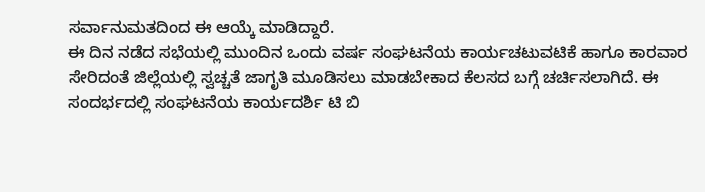ಸರ್ವಾನುಮತದಿಂದ ಈ ಆಯ್ಕೆ ಮಾಡಿದ್ದಾರೆ.
ಈ ದಿನ ನಡೆದ ಸಭೆಯಲ್ಲಿ ಮುಂದಿನ ಒಂದು ವರ್ಷ ಸಂಘಟನೆಯ ಕಾರ್ಯಚಟುವಟಿಕೆ ಹಾಗೂ ಕಾರವಾರ ಸೇರಿದಂತೆ ಜಿಲ್ಲೆಯಲ್ಲಿ ಸ್ವಚ್ಚತೆ ಜಾಗೃತಿ ಮೂಡಿಸಲು ಮಾಡಬೇಕಾದ ಕೆಲಸದ ಬಗ್ಗೆ ಚರ್ಚಿಸಲಾಗಿದೆ. ಈ ಸಂದರ್ಭದಲ್ಲಿ ಸಂಘಟನೆಯ ಕಾರ್ಯದರ್ಶಿ ಟಿ ಬಿ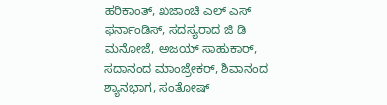ಹರಿಕಾಂತ್, ಖಜಾಂಚಿ ಎಲ್ ಎಸ್ ಫರ್ನಾಂಡಿಸ್, ಸದಸ್ಯರಾದ ಜಿ ಡಿ ಮನೋಜೆ, ಅಜಯ್ ಸಾಹುಕಾರ್, ಸದಾನಂದ ಮಾಂಜ್ರೇಕರ್, ಶಿವಾನಂದ ಶ್ಯಾನಭಾಗ, ಸಂತೋಷ್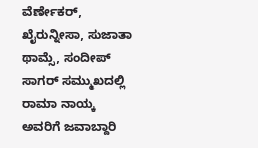ವೆರ್ಣೇಕರ್, ಖೈರುನ್ನೀಸಾ, ಸುಜಾತಾ ಥಾಮ್ಸೆ, ಸಂದೀಪ್ ಸಾಗರ್ ಸಮ್ಮುಖದಲ್ಲಿ ರಾಮಾ ನಾಯ್ಕ ಅವರಿಗೆ ಜವಾಬ್ದಾರಿ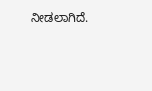ನೀಡಲಾಗಿದೆ.